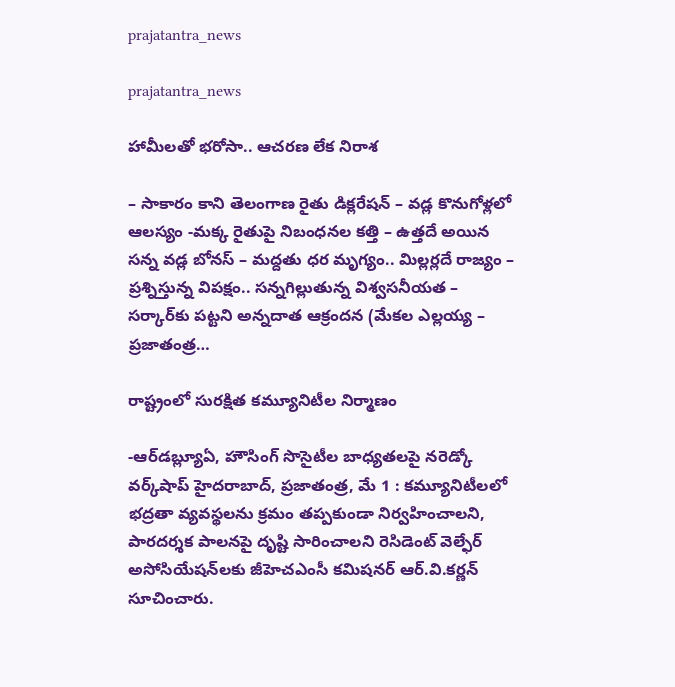prajatantra_news

prajatantra_news

హామీలతో భరోసా.. ఆచరణ లేక నిరాశ

– సాకారం కాని తెలంగాణ రైతు డిక్లరేషన్ – వడ్ల కొనుగోళ్లలో ఆలస్యం -మక్క రైతుపై నిబంధనల కత్తి – ఉత్తదే అయిన సన్న వడ్ల బోనస్ – మద్దతు ధర మృగ్యం.. మిల్లర్లదే రాజ్యం – ప్రశ్నిస్తున్న విపక్షం.. సన్నగిల్లుతున్న విశ్వసనీయత – సర్కార్‌కు పట్టని అన్నదాత ఆక్రందన (మేకల ఎల్లయ్య – ప్రజాతంత్ర…

రాష్ట్రంలో సురక్షిత కమ్యూనిటీల నిర్మాణం

-ఆర్‌డబ్ల్యూఏ, హౌసింగ్ సొసైటీల బాధ్యతలపై నరెడ్కో వర్క్‌షాప్ హైదరాబాద్, ప్రజాతంత్ర, మే 1 : కమ్యూనిటీలలో భద్రతా వ్యవస్థలను క్రమం తప్పకుండా నిర్వహించాలని, పారదర్శక పాలనపై దృష్టి సారించాలని రెసిడెంట్ వెల్ఫేర్ అసోసియేషన్‌లకు జీహెచఎంసీ కమిషనర్ ఆర్.వి.కర్ణన్ సూచించారు.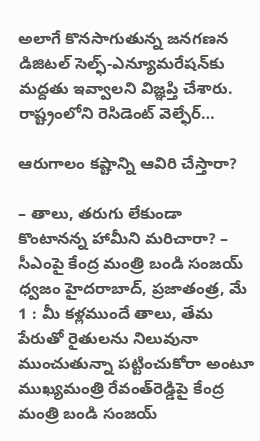అలాగే కొనసాగుతున్న జనగణన డిజిటల్ సెల్ఫ్-ఎన్యూమరేషన్‌కు మద్దతు ఇవ్వాలని విజ్ఞప్తి చేశారు. రాష్ట్రంలోని రెసిడెంట్ వెల్ఫేర్…

ఆరుగాలం కష్టాన్ని ఆవిరి చేస్తారా?

– తాలు, తరుగు లేకుండా కొంటానన్న హామీని మరిచారా? – సీఎంపై కేంద్ర మంత్రి బండి సంజయ్‌ ధ్వజం హైదరాబాద్, ప్రజాతంత్ర, మే 1 : మీ కళ్లముందే తాలు, తేమ పేరుతో రైతులను నిలువునా ముంచుతున్నా పట్టించుకోరా అంటూ ముఖ్యమంత్రి రేవంత్‌రెడ్డిపై కేంద్ర మంత్రి బండి సంజయ్‌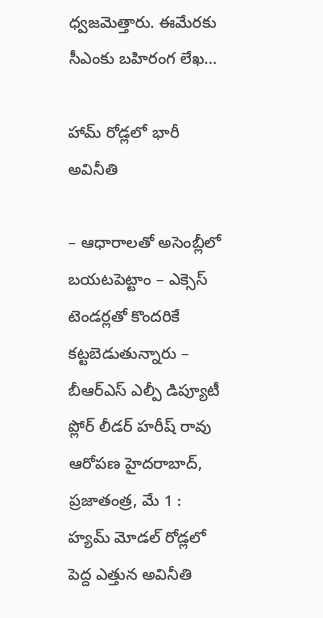ధ్వజమెత్తారు. ఈమేరకు సీఎంకు బహిరంగ లేఖ…

హామ్ రోడ్లలో భారీ అవినీతి

– ఆధారాలతో అసెంబ్లీలో బయటపెట్టాం – ఎక్సెస్ టెండర్లతో కొందరికే కట్టబెడుతున్నారు – బీఆర్ఎస్ ఎల్పీ డిప్యూటీ ప్లోర్ లీడర్ హరీష్ రావు ఆరోపణ హైదరాబాద్, ప్రజాతంత్ర, మే 1 : హ్యమ్ మోడల్ రోడ్లలో పెద్ద ఎత్తున అవినీతి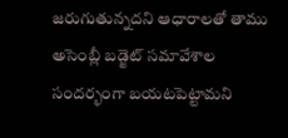జరుగుతున్నదని ఆధారాలతో తాము అసెంబ్లీ బడ్జెట్ సమావేశాల సందర్భంగా బయటపెట్టామని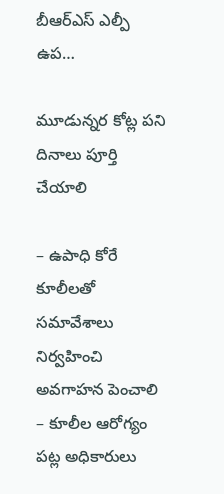బీఆర్ఎస్ ఎల్పీ ఉప…

మూడున్నర కోట్ల పని దినాలు పూర్తి చేయాలి

– ఉపాధి కోరే కూలీలతో సమావేశాలు నిర్వహించి అవగాహన పెంచాలి – కూలీల ఆరోగ్యం పట్ల అధికారులు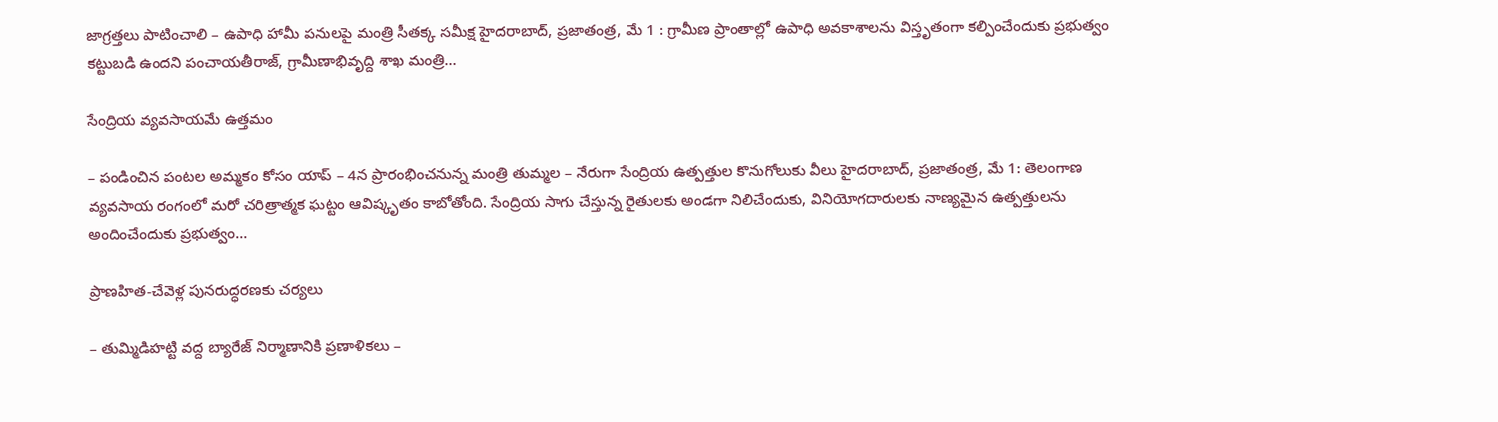జాగ్రత్తలు పాటించాలి – ఉపాధి హామీ పనులపై మంత్రి సీతక్క సమీక్ష హైదరాబాద్, ప్రజాతంత్ర, మే 1 : గ్రామీణ ప్రాంతాల్లో ఉపాధి అవకాశాలను విస్తృతంగా కల్పించేందుకు ప్రభుత్వం కట్టుబడి ఉందని పంచాయతీరాజ్, గ్రామీణాభివృద్ది శాఖ మంత్రి…

సేంద్రియ వ్యవసాయమే ఉత్తమం

– పండించిన పంటల అమ్మకం కోసం యాప్ – 4న ప్రారంభించనున్న మంత్రి తుమ్మల – నేరుగా సేంద్రియ ఉత్పత్తుల కొనుగోలుకు వీలు హైదరాబాద్, ప్రజాతంత్ర, మే 1: తెలంగాణ వ్యవసాయ రంగంలో మరో చరిత్రాత్మక ఘట్టం ఆవిష్కృతం కాబోతోంది. సేంద్రియ సాగు చేస్తున్న రైతులకు అండగా నిలిచేందుకు, వినియోగదారులకు నాణ్యమైన ఉత్పత్తులను అందించేందుకు ప్రభుత్వం…

ప్రాణహిత-చేవెళ్ల పునరుద్ధరణకు చర్యలు

– తుమ్మిడిహట్టి వద్ద బ్యారేజ్ నిర్మాణానికి ప్రణాళికలు –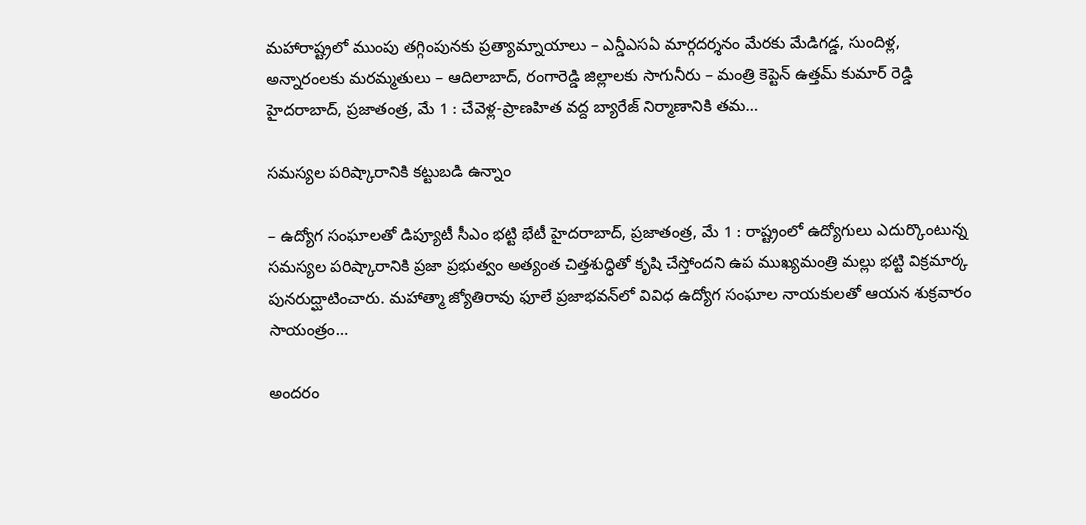మహారాష్ట్రలో ముంపు తగ్గింపునకు ప్రత్యామ్నాయాలు – ఎన్డీఎసఏ మార్గదర్శనం మేరకు మేడిగడ్డ, సుందిళ్ల, అన్నారంలకు మరమ్మతులు – ఆదిలాబాద్, రంగారెడ్డి జిల్లాలకు సాగునీరు – మంత్రి కెప్టెన్ ఉత్తమ్ కుమార్ రెడ్డి హైదరాబాద్, ప్రజాతంత్ర, మే 1 : చేవెళ్ల-ప్రాణహిత వద్ద బ్యారేజ్ నిర్మాణానికి తమ…

సమస్యల పరిష్కారానికి కట్టుబడి ఉన్నాం

– ఉద్యోగ సంఘాలతో డిప్యూటీ సీఎం భట్టి భేటీ హైదరాబాద్, ప్రజాతంత్ర, మే 1 : రాష్ట్రంలో ఉద్యోగులు ఎదుర్కొంటున్న సమస్యల పరిష్కారానికి ప్రజా ప్రభుత్వం అత్యంత చిత్తశుద్ధితో కృషి చేస్తోందని ఉప ముఖ్యమంత్రి మల్లు భట్టి విక్రమార్క పునరుద్ఘాటించారు. మహాత్మా జ్యోతిరావు ఫూలే ప్రజాభవన్‌లో వివిధ ఉద్యోగ సంఘాల నాయకులతో ఆయన శుక్రవారం సాయంత్రం…

అందరం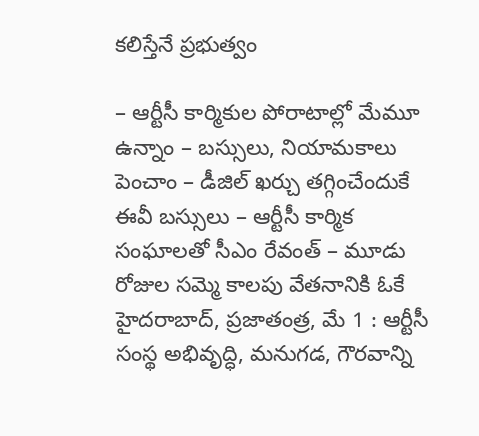కలిస్తేనే ప్రభుత్వం

– ఆర్టీసీ కార్మికుల పోరాటాల్లో మేమూ ఉన్నాం – బస్సులు, నియామకాలు పెంచాం – డీజిల్ ఖర్చు తగ్గించేందుకే ఈవీ బస్సులు – ఆర్టీసీ కార్మిక సంఘాలతో సీఎం రేవంత్ – మూడు రోజుల సమ్మె కాలపు వేతనానికి ఓకే హైదరాబాద్, ప్రజాతంత్ర, మే 1 : ఆర్టీసీ సంస్థ అభివృద్ధి, మనుగడ, గౌరవాన్ని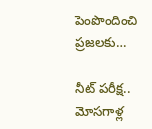పెంపొందించి ప్రజలకు…

నీట్ పరీక్ష.. మోసగాళ్ల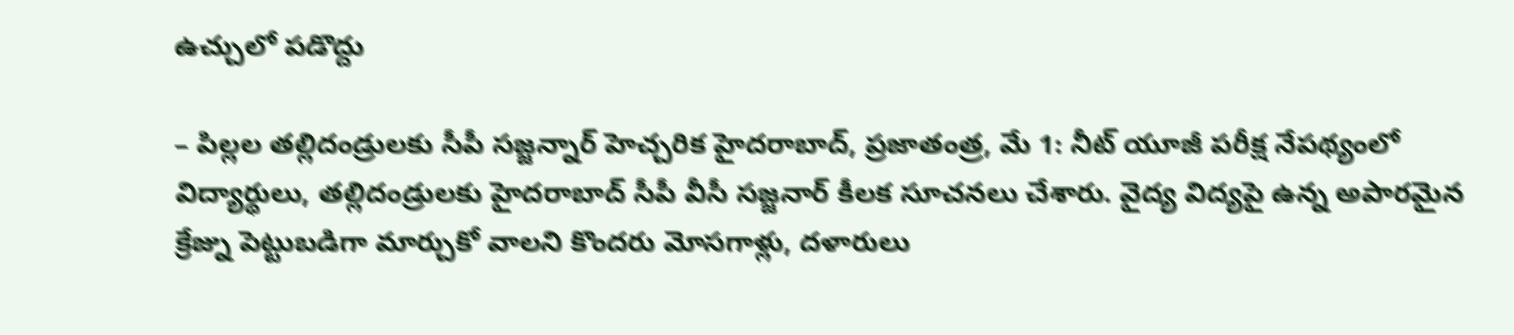ఉచ్చులో పడొద్దు

– పిల్లల తల్లిదండ్రులకు సీపీ సజ్జన్నార్ హెచ్చరిక హైదరాబాద్, ప్రజాతంత్ర, మే 1: నీట్ యూజీ పరీక్ష నేపథ్యంలో విద్యార్థులు, తల్లిదండ్రులకు హైదరాబాద్ సీపీ వీసీ సజ్జనార్ కీలక సూచనలు చేశారు. వైద్య విద్యపై ఉన్న అపారమైన క్రేజ్ను పెట్టుబడిగా మార్చుకో వాలని కొందరు మోసగాళ్లు, దళారులు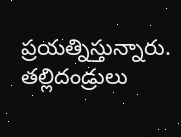ప్రయత్నిస్తున్నారు. తల్లిదండ్రులు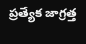ప్రత్యేక జాగ్రత్త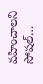వహించాలని సోషల్…